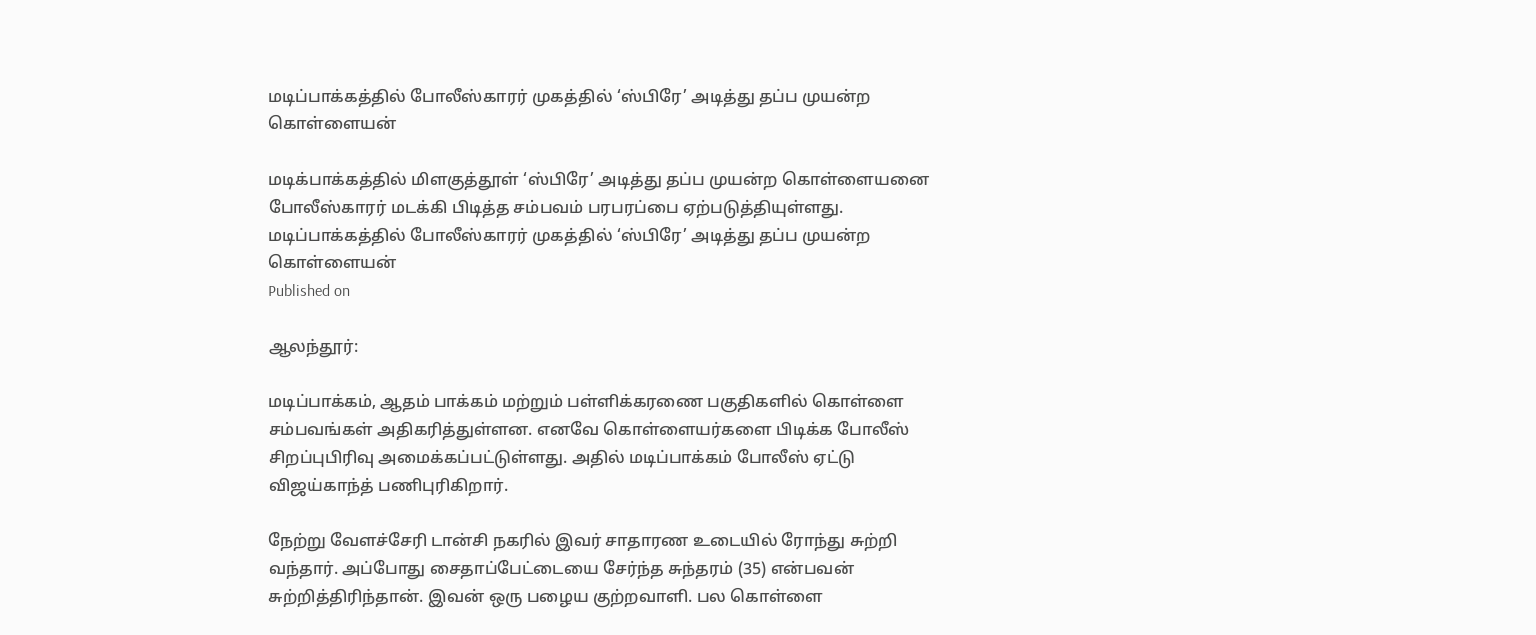மடிப்பாக்கத்தில் போலீஸ்காரர் முகத்தில் ‘ஸ்பிரே’ அடித்து தப்ப முயன்ற கொள்ளையன்

மடிக்பாக்கத்தில் மிளகுத்தூள் ‘ஸ்பிரே’ அடித்து தப்ப முயன்ற கொள்ளையனை போலீஸ்காரர் மடக்கி பிடித்த சம்பவம் பரபரப்பை ஏற்படுத்தியுள்ளது.
மடிப்பாக்கத்தில் போலீஸ்காரர் முகத்தில் ‘ஸ்பிரே’ அடித்து தப்ப முயன்ற கொள்ளையன்
Published on

ஆலந்தூர்:

மடிப்பாக்கம், ஆதம் பாக்கம் மற்றும் பள்ளிக்கரணை பகுதிகளில் கொள்ளை சம்பவங்கள் அதிகரித்துள்ளன. எனவே கொள்ளையர்களை பிடிக்க போலீஸ் சிறப்புபிரிவு அமைக்கப்பட்டுள்ளது. அதில் மடிப்பாக்கம் போலீஸ் ஏட்டு விஜய்காந்த் பணிபுரிகிறார்.

நேற்று வேளச்சேரி டான்சி நகரில் இவர் சாதாரண உடையில் ரோந்து சுற்றி வந்தார். அப்போது சைதாப்பேட்டையை சேர்ந்த சுந்தரம் (35) என்பவன் சுற்றித்திரிந்தான். இவன் ஒரு பழைய குற்றவாளி. பல கொள்ளை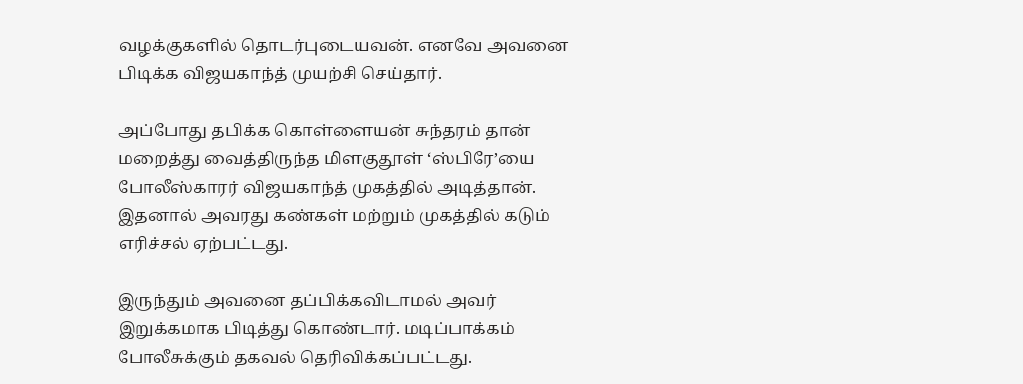வழக்குகளில் தொடர்புடையவன். எனவே அவனை பிடிக்க விஜயகாந்த் முயற்சி செய்தார்.

அப்போது தபிக்க கொள்ளையன் சுந்தரம் தான் மறைத்து வைத்திருந்த மிளகுதூள் ‘ஸ்பிரே’யை போலீஸ்காரர் விஜயகாந்த் முகத்தில் அடித்தான். இதனால் அவரது கண்கள் மற்றும் முகத்தில் கடும் எரிச்சல் ஏற்பட்டது.

இருந்தும் அவனை தப்பிக்கவிடாமல் அவர் இறுக்கமாக பிடித்து கொண்டார். மடிப்பாக்கம் போலீசுக்கும் தகவல் தெரிவிக்கப்பட்டது.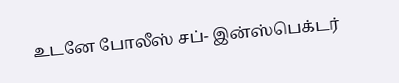உடனே போலீஸ் சப்- இன்ஸ்பெக்டர்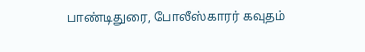பாண்டிதுரை, போலீஸ்காரர் கவுதம்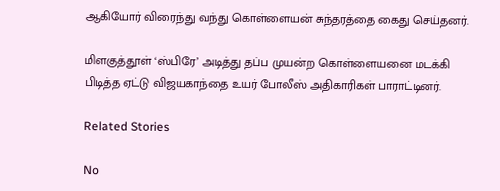ஆகியோர் விரைந்து வந்து கொள்ளையன் சுந்தரத்தை கைது செய்தனர்.

மிளகுத்தூள் ‘ஸ்பிரே’ அடித்து தப்ப முயன்ற கொள்ளையனை மடக்கி பிடித்த ஏட்டு விஜயகாந்தை உயர் போலீஸ் அதிகாரிகள் பாராட்டினர்.

Related Stories

No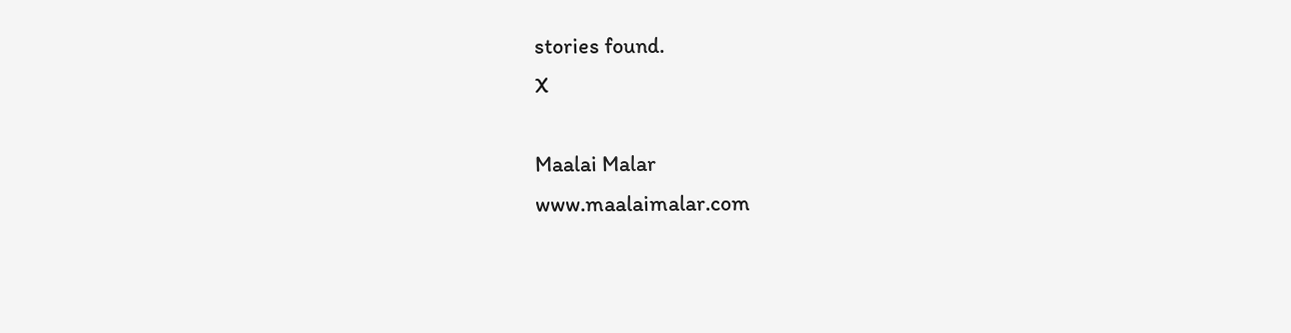stories found.
X

Maalai Malar
www.maalaimalar.com